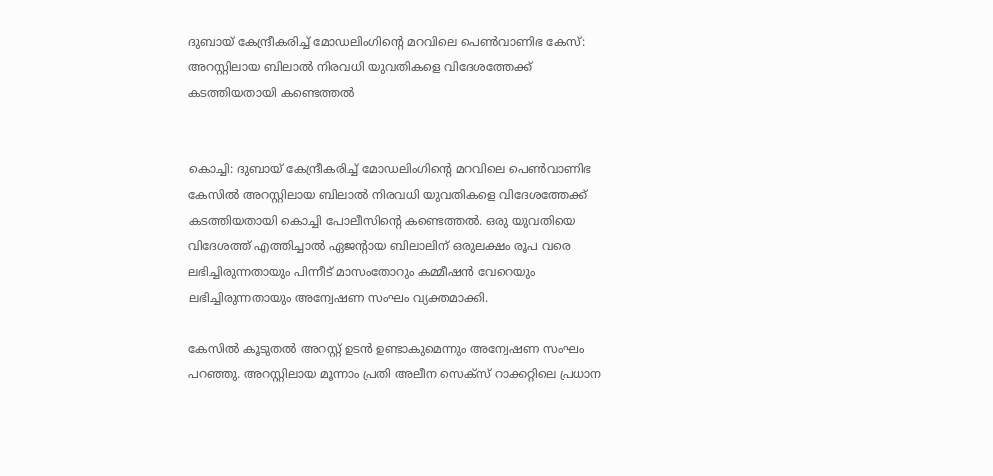ദുബായ് കേന്ദ്രീകരിച്ച് മോഡലിംഗിന്‍റെ മറവിലെ പെൺവാണിഭ കേസ്: അറസ്റ്റിലായ ബിലാൽ നിരവധി യുവതികളെ വിദേശത്തേക്ക് കടത്തിയതായി കണ്ടെത്തൽ


കൊച്ചി: ദുബായ് കേന്ദ്രീകരിച്ച് മോഡലിംഗിന്‍റെ മറവിലെ പെൺവാണിഭ കേസിൽ അറസ്റ്റിലായ ബിലാൽ നിരവധി യുവതികളെ വിദേശത്തേക്ക് കടത്തിയതായി കൊച്ചി പോലീസിന്‍റെ കണ്ടെത്തൽ. ഒരു യുവതിയെ വിദേശത്ത് എത്തിച്ചാൽ ഏജന്‍റായ ബിലാലിന് ഒരുലക്ഷം രൂപ വരെ ലഭിച്ചിരുന്നതായും പിന്നീട് മാസംതോറും കമ്മീഷൻ വേറെയും ലഭിച്ചിരുന്നതായും അന്വേഷണ സംഘം വ്യക്തമാക്കി.

കേസിൽ കൂടുതൽ അറസ്റ്റ് ഉടൻ ഉണ്ടാകുമെന്നും അന്വേഷണ സംഘം പറഞ്ഞു. അറസ്റ്റിലായ മൂന്നാം പ്രതി അലീന സെക്സ് റാക്കറ്റിലെ പ്രധാന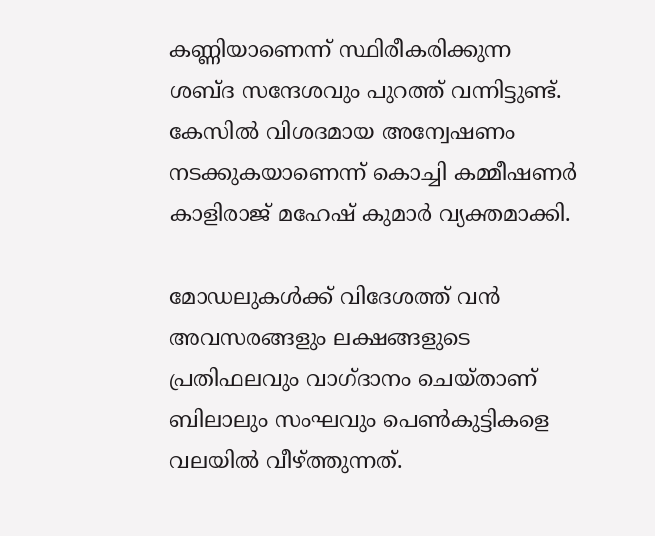കണ്ണിയാണെന്ന് സ്ഥിരീകരിക്കുന്ന ശബ്ദ സന്ദേശവും പുറത്ത് വന്നിട്ടുണ്ട്. കേസിൽ വിശദമായ അന്വേഷണം നടക്കുകയാണെന്ന് കൊച്ചി കമ്മീഷണർ കാളിരാജ് മഹേഷ് കുമാർ വ്യക്തമാക്കി.

മോഡലുകൾക്ക് വിദേശത്ത് വൻ അവസരങ്ങളും ലക്ഷങ്ങളുടെ പ്രതിഫലവും വാഗ്ദാനം ചെയ്താണ് ബിലാലും സംഘവും പെൺകുട്ടികളെ വലയിൽ വീഴ്ത്തുന്നത്.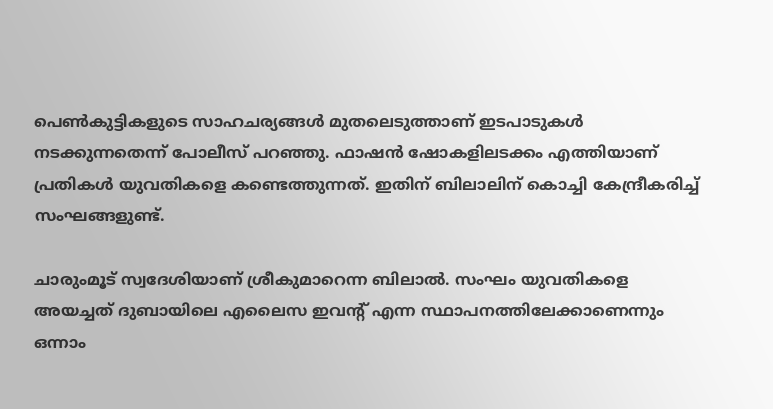പെൺകുട്ടികളുടെ സാഹചര്യങ്ങൾ മുതലെടുത്താണ് ഇടപാടുകൾ നടക്കുന്നതെന്ന് പോലീസ് പറഞ്ഞു. ഫാഷൻ ഷോകളിലടക്കം എത്തിയാണ് പ്രതികൾ യുവതികളെ കണ്ടെത്തുന്നത്. ഇതിന് ബിലാലിന് കൊച്ചി കേന്ദ്രീകരിച്ച് സംഘങ്ങളുണ്ട്.

ചാരുംമൂട് സ്വദേശിയാണ് ശ്രീകുമാറെന്ന ബിലാല്‍. സംഘം യുവതികളെ അയച്ചത് ദുബായിലെ എലൈസ ഇവന്‍റ് എന്ന സ്ഥാപനത്തിലേക്കാണെന്നും ഒന്നാം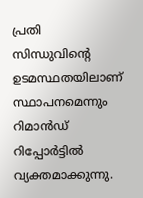പ്രതി സിന്ധുവിന്‍റെ ഉടമസ്ഥതയിലാണ് സ്ഥാപനമെന്നും റിമാന്‍ഡ് റിപ്പോര്‍ട്ടില്‍ വ്യക്തമാക്കുന്നു.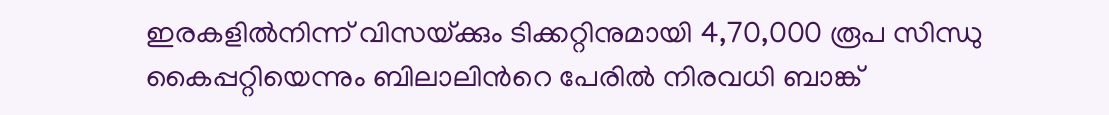ഇരകളില്‍നിന്ന് വിസയ്‌ക്കും ടിക്കറ്റിനുമായി 4,70,000 രൂപ സിന്ധു കൈപ്പറ്റിയെന്നും ബിലാലിന്‍റെ പേരില്‍ നിരവധി ബാങ്ക്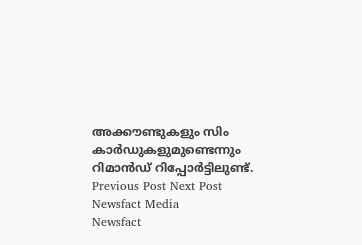അക്കൗണ്ടുകളും സിം കാര്‍ഡുകളുമുണ്ടെന്നും റിമാന്‍ഡ് റിപ്പോര്‍ട്ടിലുണ്ട്.
Previous Post Next Post
Newsfact Media
Newsfact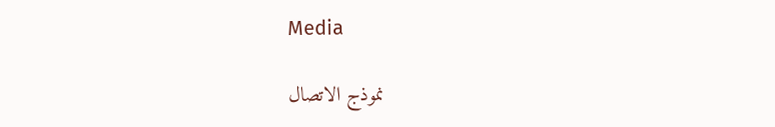Media

نموذج الاتصال